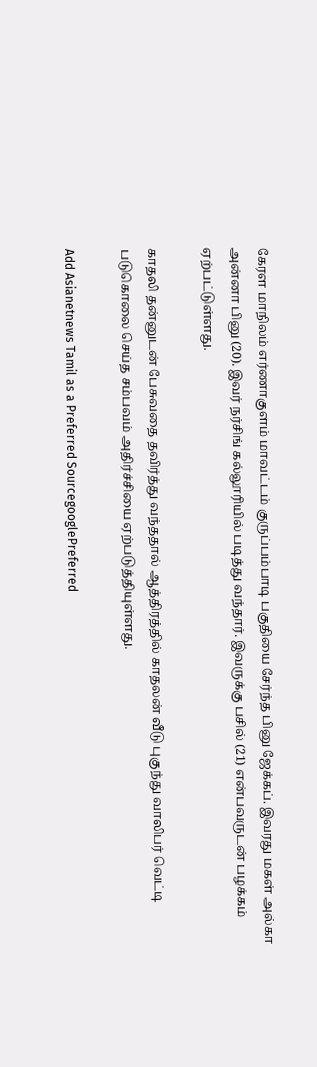கேரள மாநிலம் எர்ணாகுளம் மாவட்டம் குருப்பம்பாடி பகுதியை சேர்ந்த பினு ஜேக்கப். இவரது மகள் அல்கா அன்னா பினு (20). இவர் நர்சிங் கல்லூரியில் படித்து வந்தார். இவருக்கு பசில் (21) என்பவருடன் பழக்கம் ஏற்பட்டுள்ளது.

காதலி தன்னுடன் பேசுவதை தவிர்த்து வந்ததால் ஆத்திரத்தில் காதலன் வீடு புகுந்து வாலிபர் வெட்டி படுகொலை செய்த சம்பவம் அதிர்ச்சியை ஏற்படுத்தியுள்ளது.

Add Asianetnews Tamil as a Preferred SourcegooglePreferred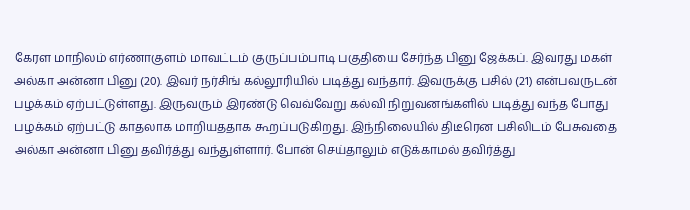கேரள மாநிலம் எர்ணாகுளம் மாவட்டம் குருப்பம்பாடி பகுதியை சேர்ந்த பினு ஜேக்கப். இவரது மகள் அல்கா அன்னா பினு (20). இவர் நர்சிங் கல்லூரியில் படித்து வந்தார். இவருக்கு பசில் (21) என்பவருடன் பழக்கம் ஏற்பட்டுள்ளது. இருவரும் இரண்டு வெவ்வேறு கல்வி நிறுவனங்களில் படித்து வந்த போது பழக்கம் ஏற்பட்டு காதலாக மாறியததாக கூறப்படுகிறது. இந்நிலையில் திடீரென பசிலிடம் பேசுவதை அல்கா அன்னா பினு தவிர்த்து வந்துள்ளார். போன் செய்தாலும் எடுக்காமல் தவிர்த்து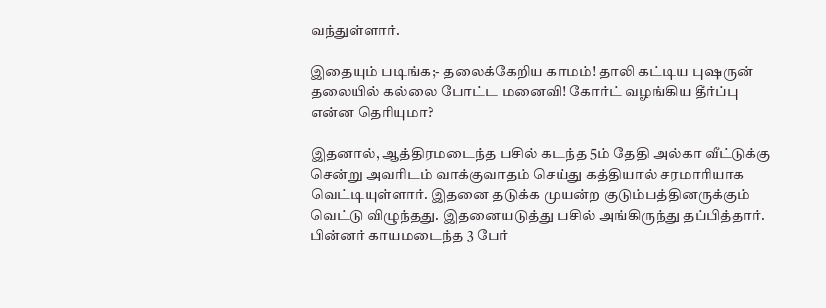வந்துள்ளார்.

இதையும் படிங்க;- தலைக்கேறிய காமம்! தாலி கட்டிய புஷருன் தலையில் கல்லை போட்ட மனைவி! கோர்ட் வழங்கிய தீர்ப்பு என்ன தெரியுமா?

இதனால், ஆத்திரமடைந்த பசில் கடந்த 5ம் தேதி அல்கா வீட்டுக்கு சென்று அவரிடம் வாக்குவாதம் செய்து கத்தியால் சரமாரியாக வெட்டியுள்ளார். இதனை தடுக்க முயன்ற குடும்பத்தினருக்கும் வெட்டு விழுந்தது. இதனையடுத்து பசில் அங்கிருந்து தப்பித்தார். பின்னர் காயமடைந்த 3 பேர்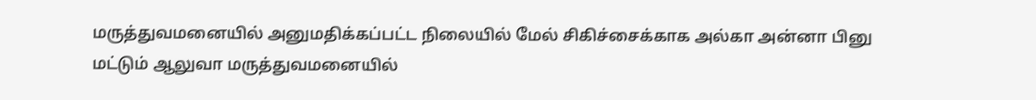மருத்துவமனையில் அனுமதிக்கப்பட்ட நிலையில் மேல் சிகிச்சைக்காக அல்கா அன்னா பினு மட்டும் ஆலுவா மருத்துவமனையில்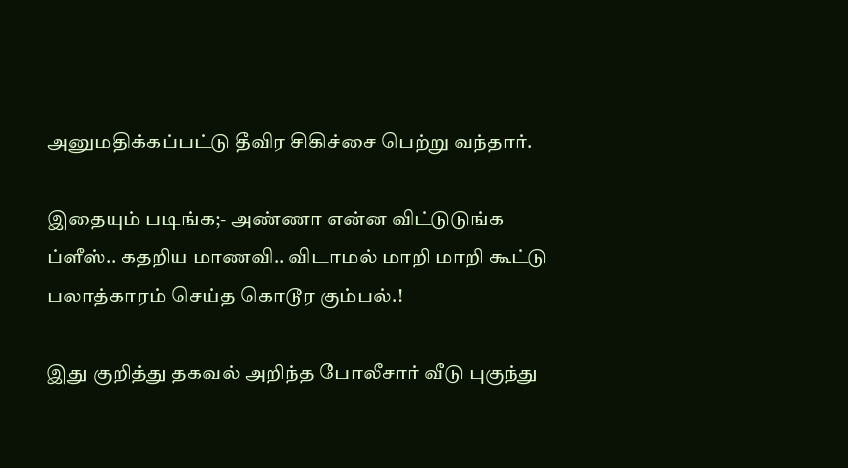அனுமதிக்கப்பட்டு தீவிர சிகிச்சை பெற்று வந்தார்.

இதையும் படிங்க;- அண்ணா என்ன விட்டுடுங்க ப்ளீஸ்.. கதறிய மாணவி.. விடாமல் மாறி மாறி கூட்டு பலாத்காரம் செய்த கொடூர கும்பல்.!

இது குறித்து தகவல் அறிந்த போலீசார் வீடு புகுந்து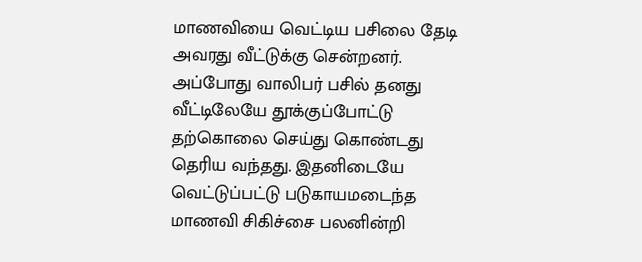மாணவியை வெட்டிய பசிலை தேடி அவரது வீட்டுக்கு சென்றனர். அப்போது வாலிபர் பசில் தனது வீட்டிலேயே தூக்குப்போட்டு தற்கொலை செய்து கொண்டது தெரிய வந்தது. இதனிடையே வெட்டுப்பட்டு படுகாயமடைந்த மாணவி சிகிச்சை பலனின்றி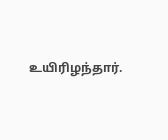உயிரிழந்தார்.